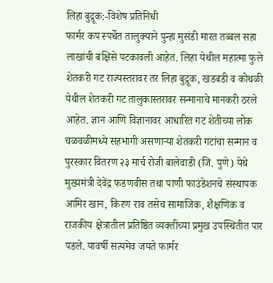लिहा बुद्रूक:-विशेष प्रतिनिधी
फार्मर कप स्पर्धेत तालुक्याने पुन्हा मुसंडी मारत तब्बल सहा लाखांची बक्षिसे पटकावली आहेत. लिहा येथील महात्मा फुले शेतकरी गट राज्यस्तरावर तर लिहा बुद्रूक, खडबडी व कोथळी येथील शेतकरी गट तालुकास्तरावर सन्मानाचे मानकरी ठरले आहेत. ज्ञान आणि विज्ञानावर आधारित गट शेतीच्या लोक चळवळीमध्ये सहभागी असणाऱ्या शेतकरी गटांचा सन्मान व पुरस्कार वितरण २३ मार्च रोजी बालेवाडी (जि. पुणे) येथे मुख्यमंत्री देवेंद्र फडणवीस तथा पाणी फाउंडेशनचे संस्थापक आमिर खान, किरण राव तसेच सामाजिक, शैक्षणिक व राजकीय क्षेत्रातील प्रतिष्ठित व्यक्तींच्या प्रमुख उपस्थितीत पार पडले. यावर्षी सत्यमेव जयते फार्मर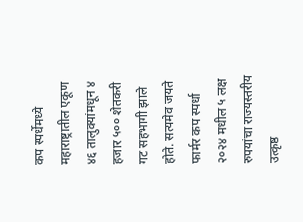कप स्पर्धेमध्ये महाराष्ट्रातील एकूण ४६ तालुक्यांमधून ४ हजार ५०० शेतकरी गट सहभागी झाले होते. सत्यमेव जयते फार्मर कप स्पर्धा २०२४ मधील ५ लक्ष रुपयांचा राज्यस्तरीय उत्कृष्ठ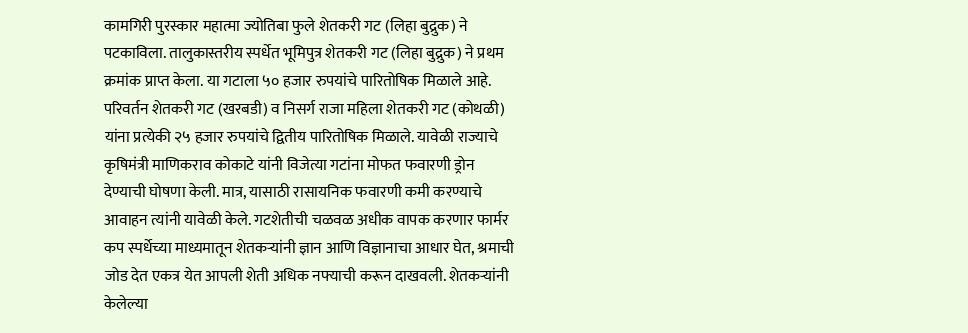कामगिरी पुरस्कार महात्मा ज्योतिबा फुले शेतकरी गट (लिहा बुद्रुक) ने पटकाविला. तालुकास्तरीय स्पर्धेत भूमिपुत्र शेतकरी गट (लिहा बुद्रुक) ने प्रथम क्रमांक प्राप्त केला. या गटाला ५० हजार रुपयांचे पारितोषिक मिळाले आहे. परिवर्तन शेतकरी गट (खरबडी) व निसर्ग राजा महिला शेतकरी गट (कोथळी) यांना प्रत्येकी २५ हजार रुपयांचे द्वितीय पारितोषिक मिळाले. यावेळी राज्याचे कृषिमंत्री माणिकराव कोकाटे यांनी विजेत्या गटांना मोफत फवारणी ड्रोन देण्याची घोषणा केली. मात्र, यासाठी रासायनिक फवारणी कमी करण्याचे आवाहन त्यांनी यावेळी केले. गटशेतीची चळवळ अधीक वापक करणार फार्मर कप स्पर्धेच्या माध्यमातून शेतकऱ्यांनी ज्ञान आणि विज्ञानाचा आधार घेत, श्रमाची जोड देत एकत्र येत आपली शेती अधिक नफ्याची करून दाखवली. शेतकऱ्यांनी केलेल्या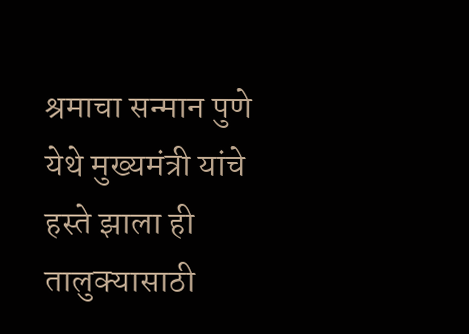श्रमाचा सन्मान पुणे येथे मुख्यमंत्री यांचे हस्ते झाला ही तालुक्यासाठी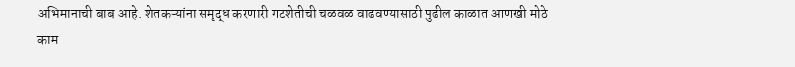अभिमानाची बाब आहे. शेतकऱ्यांना समृद्ध करणारी गटशेतीची चळवळ वाढवण्यासाठी पुढील काळात आणखी मोठे काम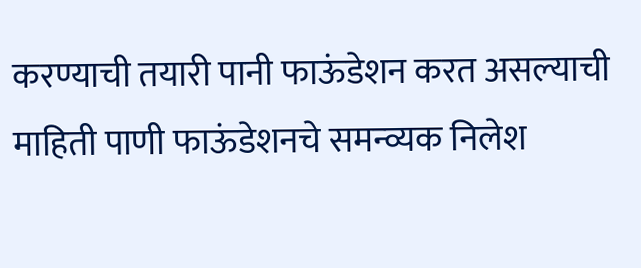करण्याची तयारी पानी फाऊंडेशन करत असल्याची माहिती पाणी फाऊंडेशनचे समन्व्यक निलेश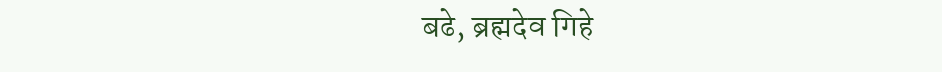बढे, ब्रह्मदेव गिहे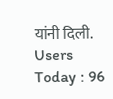यांनी दिली.
Users Today : 96